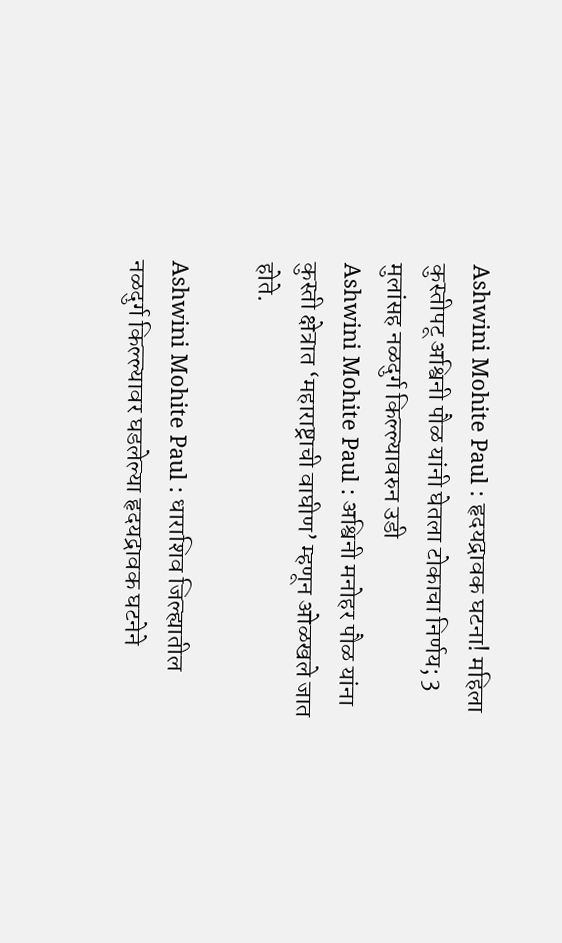Ashwini Mohite Paul : हृदयद्रावक घटना! महिला कुस्तीपटू अश्विनी पौळ यांनी घेतला टोकाचा निर्णय; 3 मुलांसह नळदुर्ग किल्ल्यावरुन उडी
Ashwini Mohite Paul : अश्विनी मनोहर पौळ यांना कुस्ती क्षेत्रात ‘महाराष्ट्राची वाघीण’ म्हणून ओळखले जात होते.

Ashwini Mohite Paul : धाराशिव जिल्ह्यातील नळदुर्ग किल्ल्यावर घडलेल्या हृदयद्रावक घटनेने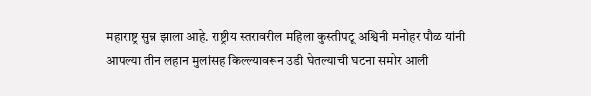महाराष्ट्र सुन्न झाला आहे. राष्ट्रीय स्तरावरील महिला कुस्तीपटू अश्विनी मनोहर पौळ यांनी आपल्या तीन लहान मुलांसह किल्ल्यावरून उडी घेतल्याची घटना समोर आली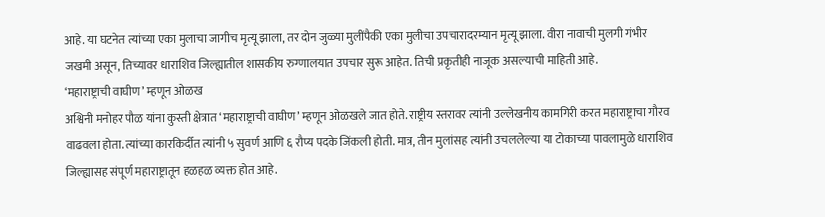आहे. या घटनेत त्यांच्या एका मुलाचा जागीच मृत्यू झाला, तर दोन जुळ्या मुलींपैकी एका मुलीचा उपचारादरम्यान मृत्यू झाला. वीरा नावाची मुलगी गंभीर जखमी असून, तिच्यावर धाराशिव जिल्ह्यातील शासकीय रुग्णालयात उपचार सुरू आहेत. तिची प्रकृतीही नाजूक असल्याची माहिती आहे.
‘महाराष्ट्राची वाघीण’ म्हणून ओळख
अश्विनी मनोहर पौळ यांना कुस्ती क्षेत्रात ‘महाराष्ट्राची वाघीण’ म्हणून ओळखले जात होते. राष्ट्रीय स्तरावर त्यांनी उल्लेखनीय कामगिरी करत महाराष्ट्राचा गौरव वाढवला होता. त्यांच्या कारकिर्दीत त्यांनी ५ सुवर्ण आणि ६ रौप्य पदके जिंकली होती. मात्र, तीन मुलांसह त्यांनी उचललेल्या या टोकाच्या पावलामुळे धाराशिव जिल्ह्यासह संपूर्ण महाराष्ट्रातून हळहळ व्यक्त होत आहे.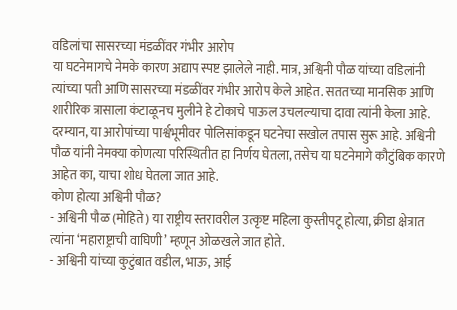वडिलांचा सासरच्या मंडळींवर गंभीर आरोप
या घटनेमागचे नेमके कारण अद्याप स्पष्ट झालेले नाही. मात्र, अश्विनी पौळ यांच्या वडिलांनी त्यांच्या पती आणि सासरच्या मंडळींवर गंभीर आरोप केले आहेत. सततच्या मानसिक आणि शारीरिक त्रासाला कंटाळूनच मुलीने हे टोकाचे पाऊल उचलल्याचा दावा त्यांनी केला आहे. दरम्यान, या आरोपांच्या पार्श्वभूमीवर पोलिसांकडून घटनेचा सखोल तपास सुरू आहे. अश्विनी पौळ यांनी नेमक्या कोणत्या परिस्थितीत हा निर्णय घेतला, तसेच या घटनेमागे कौटुंबिक कारणे आहेत का, याचा शोध घेतला जात आहे.
कोण होत्या अश्विनी पौळ?
- अश्विनी पौळ (मोहिते) या राष्ट्रीय स्तरावरील उत्कृष्ट महिला कुस्तीपटू होत्या, क्रीडा क्षेत्रात त्यांना ‘महाराष्ट्राची वाघिणी’ म्हणून ओळखले जात होते.
- अश्विनी यांच्या कुटुंबात वडील, भाऊ, आई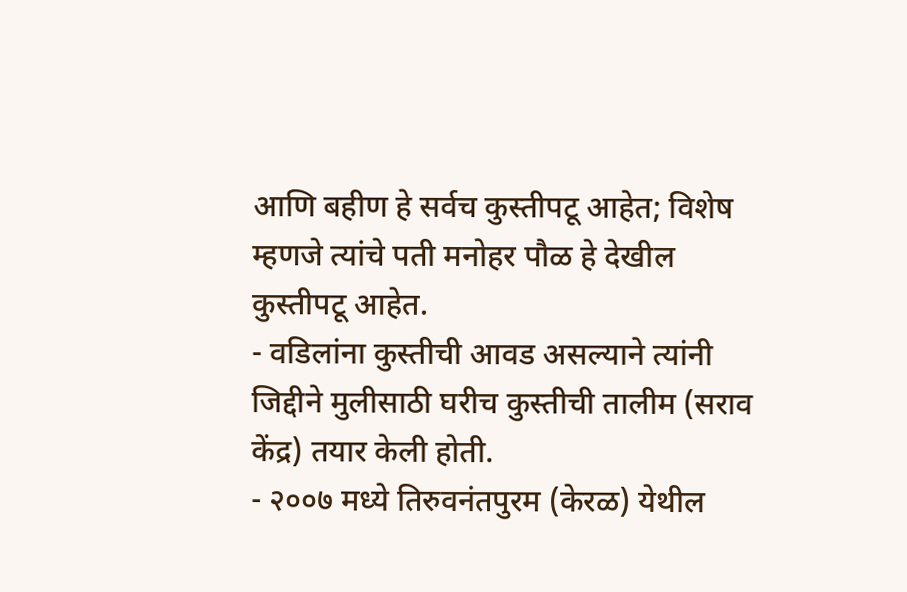आणि बहीण हे सर्वच कुस्तीपटू आहेत; विशेष म्हणजे त्यांचे पती मनोहर पौळ हे देखील कुस्तीपटू आहेत.
- वडिलांना कुस्तीची आवड असल्याने त्यांनी जिद्दीने मुलीसाठी घरीच कुस्तीची तालीम (सराव केंद्र) तयार केली होती.
- २००७ मध्ये तिरुवनंतपुरम (केरळ) येथील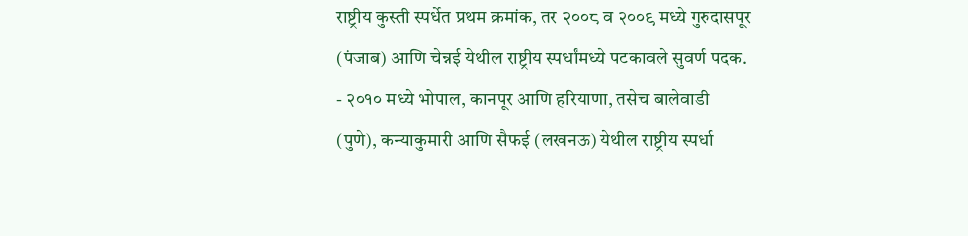राष्ट्रीय कुस्ती स्पर्धेत प्रथम क्रमांक, तर २००८ व २००९ मध्ये गुरुदासपूर (पंजाब) आणि चेन्नई येथील राष्ट्रीय स्पर्धांमध्ये पटकावले सुवर्ण पदक.
- २०१० मध्ये भोपाल, कानपूर आणि हरियाणा, तसेच बालेवाडी (पुणे), कन्याकुमारी आणि सैफई (लखनऊ) येथील राष्ट्रीय स्पर्धा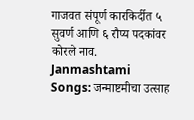गाजवत संपूर्ण कारकिर्दीत ५ सुवर्ण आणि ६ रौप्य पदकांवर कोरले नाव.
Janmashtami Songs: जन्माष्टमीचा उत्साह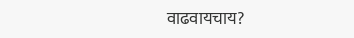वाढवायचाय?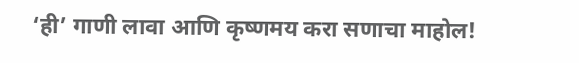‘ही’ गाणी लावा आणि कृष्णमय करा सणाचा माहोल!